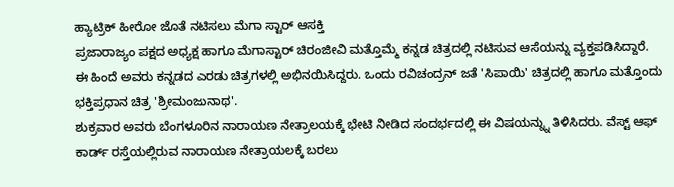ಹ್ಯಾಟ್ರಿಕ್ ಹೀರೋ ಜೊತೆ ನಟಿಸಲು ಮೆಗಾ ಸ್ಟಾರ್ ಆಸಕ್ತಿ
ಪ್ರಜಾರಾಜ್ಯಂ ಪಕ್ಷದ ಅಧ್ಯಕ್ಷ ಹಾಗೂ ಮೆಗಾಸ್ಟಾರ್ ಚಿರಂಜೀವಿ ಮತ್ತೊಮ್ಮೆ ಕನ್ನಡ ಚಿತ್ರದಲ್ಲಿ ನಟಿಸುವ ಆಸೆಯನ್ನು ವ್ಯಕ್ತಪಡಿಸಿದ್ದಾರೆ. ಈ ಹಿಂದೆ ಅವರು ಕನ್ನಡದ ಎರಡು ಚಿತ್ರಗಳಲ್ಲಿ ಅಭಿನಯಿಸಿದ್ದರು. ಒಂದು ರವಿಚಂದ್ರನ್ ಜತೆ 'ಸಿಪಾಯಿ' ಚಿತ್ರದಲ್ಲಿ ಹಾಗೂ ಮತ್ತೊಂದು ಭಕ್ತಿಪ್ರಧಾನ ಚಿತ್ರ 'ಶ್ರೀಮಂಜುನಾಥ'.
ಶುಕ್ರವಾರ ಅವರು ಬೆಂಗಳೂರಿನ ನಾರಾಯಣ ನೇತ್ರಾಲಯಕ್ಕೆ ಭೇಟಿ ನೀಡಿದ ಸಂದರ್ಭದಲ್ಲಿ ಈ ವಿಷಯನ್ನ್ನು ತಿಳಿಸಿದರು. ವೆಸ್ಟ್ ಆಫ್ ಕಾರ್ಡ್ ರಸ್ತೆಯಲ್ಲಿರುವ ನಾರಾಯಣ ನೇತ್ರಾಯಲಕ್ಕೆ ಬರಲು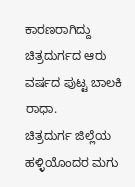ಕಾರಣರಾಗಿದ್ದು ಚಿತ್ರದುರ್ಗದ ಆರು ವರ್ಷದ ಪುಟ್ಟ ಬಾಲಕಿ ರಾಧಾ.
ಚಿತ್ರದುರ್ಗ ಜಿಲ್ಲೆಯ ಹಳ್ಳಿಯೊಂದರ ಮಗು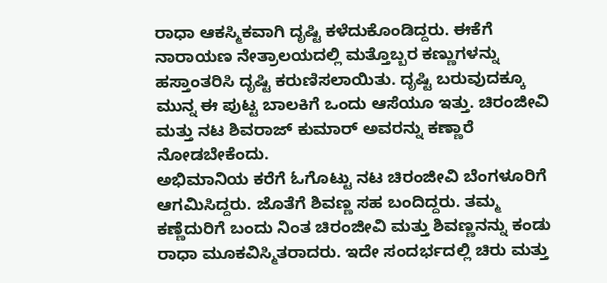ರಾಧಾ ಆಕಸ್ಮಿಕವಾಗಿ ದೃಷ್ಟಿ ಕಳೆದುಕೊಂಡಿದ್ದರು. ಈಕೆಗೆ ನಾರಾಯಣ ನೇತ್ರಾಲಯದಲ್ಲಿ ಮತ್ತೊಬ್ಬರ ಕಣ್ಣುಗಳನ್ನು ಹಸ್ತಾಂತರಿಸಿ ದೃಷ್ಟಿ ಕರುಣಿಸಲಾಯಿತು. ದೃಷ್ಟಿ ಬರುವುದಕ್ಕೂ ಮುನ್ನ ಈ ಪುಟ್ಟ ಬಾಲಕಿಗೆ ಒಂದು ಆಸೆಯೂ ಇತ್ತು. ಚಿರಂಜೀವಿ ಮತ್ತು ನಟ ಶಿವರಾಜ್ ಕುಮಾರ್ ಅವರನ್ನು ಕಣ್ಣಾರೆ ನೋಡಬೇಕೆಂದು.
ಅಭಿಮಾನಿಯ ಕರೆಗೆ ಓಗೊಟ್ಟು ನಟ ಚಿರಂಜೀವಿ ಬೆಂಗಳೂರಿಗೆ ಆಗಮಿಸಿದ್ದರು. ಜೊತೆಗೆ ಶಿವಣ್ಣ ಸಹ ಬಂದಿದ್ದರು. ತಮ್ಮ ಕಣ್ಣೆದುರಿಗೆ ಬಂದು ನಿಂತ ಚಿರಂಜೀವಿ ಮತ್ತು ಶಿವಣ್ಣನನ್ನು ಕಂಡು ರಾಧಾ ಮೂಕವಿಸ್ಮಿತರಾದರು. ಇದೇ ಸಂದರ್ಭದಲ್ಲಿ ಚಿರು ಮತ್ತು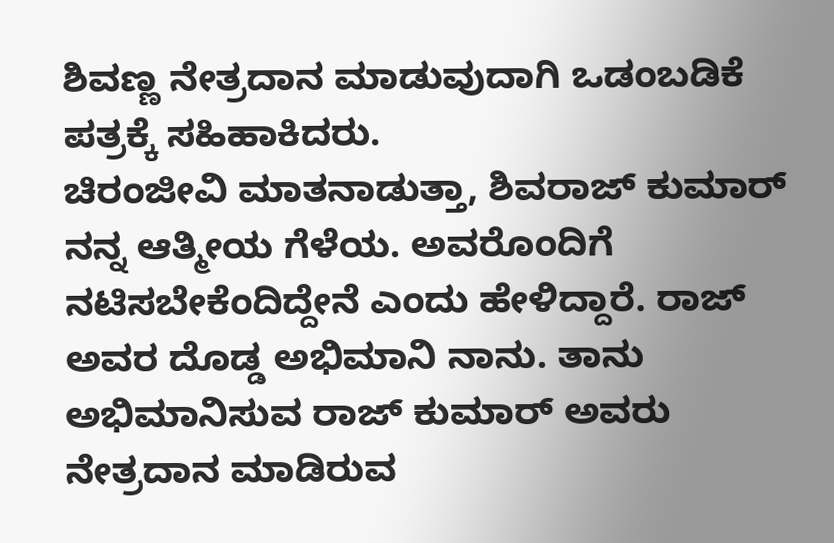ಶಿವಣ್ಣ ನೇತ್ರದಾನ ಮಾಡುವುದಾಗಿ ಒಡಂಬಡಿಕೆ ಪತ್ರಕ್ಕೆ ಸಹಿಹಾಕಿದರು.
ಚಿರಂಜೀವಿ ಮಾತನಾಡುತ್ತಾ, ಶಿವರಾಜ್ ಕುಮಾರ್ ನನ್ನ ಆತ್ಮೀಯ ಗೆಳೆಯ. ಅವರೊಂದಿಗೆ ನಟಿಸಬೇಕೆಂದಿದ್ದೇನೆ ಎಂದು ಹೇಳಿದ್ದಾರೆ. ರಾಜ್ ಅವರ ದೊಡ್ಡ ಅಭಿಮಾನಿ ನಾನು. ತಾನು ಅಭಿಮಾನಿಸುವ ರಾಜ್ ಕುಮಾರ್ ಅವರು ನೇತ್ರದಾನ ಮಾಡಿರುವ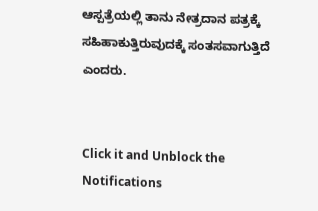ಆಸ್ಪತ್ರೆಯಲ್ಲಿ ತಾನು ನೇತ್ರದಾನ ಪತ್ರಕ್ಕೆ ಸಹಿಹಾಕುತ್ತಿರುವುದಕ್ಕೆ ಸಂತಸವಾಗುತ್ತಿದೆ ಎಂದರು.


Click it and Unblock the Notifications